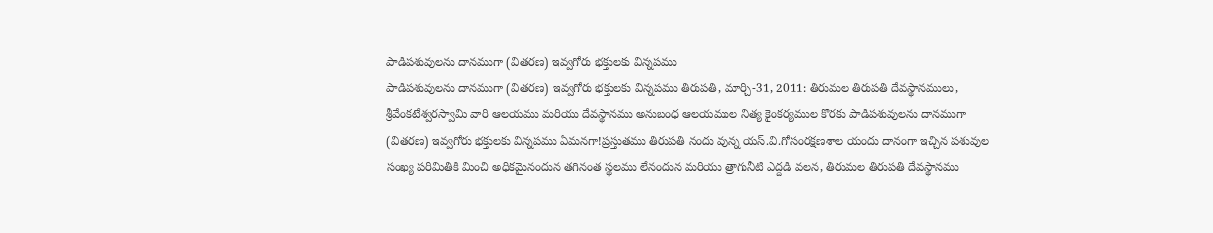పాడిపశువులను దానముగా (వితరణ) ఇవ్వగోరు భక్తులకు విన్నపము
పాడిపశువులను దానముగా (వితరణ) ఇవ్వగోరు భక్తులకు విన్నపము తిరుపతి, మార్చి-31, 2011: తిరుమల తిరుపతి దేవస్థానములు, శ్రీవేంకటేశ్వరస్వామి వారి ఆలయము మరియు దేవస్థానము అనుబంధ ఆలయముల నిత్య కైంకర్యముల కొరకు పాడిపశువులను దానముగా (వితరణ) ఇవ్వగోరు భక్తులకు విన్నపము ఏమనగా!ప్రస్తుతము తిరుపతి నందు వున్న యస్.వి.గోసంరక్షణశాల యందు దానంగా ఇచ్చిన పశువుల సంఖ్య పరిమితికి మించి అధికమైనందున తగినంత స్థలము లేనందున మరియు త్రాగునీటి ఎద్దడి వలన, తిరుమల తిరుపతి దేవస్థానము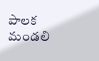పాలక మండలి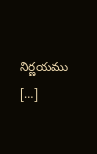నిర్ణయము […]